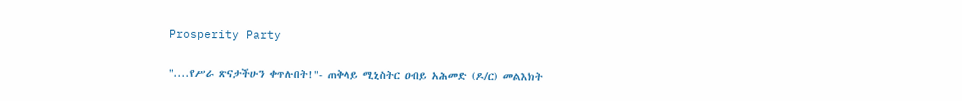Prosperity Party

"....የሥራ ጽናታችሁን ቀጥሉበት!"- ጠቅላይ ሚኒስትር ዐብይ አሕመድ (ዶ/ር) መልእክት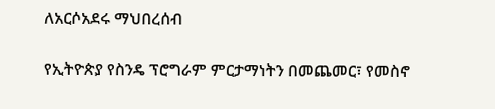ለአርሶአደሩ ማህበረሰብ

የኢትዮጵያ የስንዴ ፕሮግራም ምርታማነትን በመጨመር፣ የመስኖ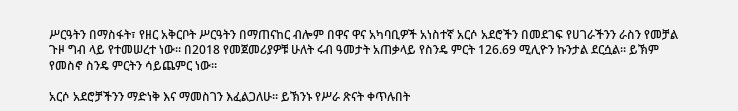ሥርዓትን በማስፋት፣ የዘር አቅርቦት ሥርዓትን በማጠናከር ብሎም በዋና ዋና አካባቢዎች አነስተኛ አርሶ አደሮችን በመደገፍ የሀገራችንን ራስን የመቻል ጉዞ ግብ ላይ የተመሠረተ ነው። በ2018 የመጀመሪያዎቹ ሁለት ሩብ ዓመታት አጠቃላይ የስንዴ ምርት 126.69 ሚሊዮን ኩንታል ደርሷል። ይኽም የመስኖ ስንዴ ምርትን ሳይጨምር ነው።

አርሶ አደሮቻችንን ማድነቅ እና ማመስገን እፈልጋለሁ። ይኽንኑ የሥራ ጽናት ቀጥሉበት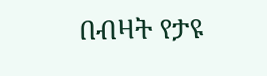በብዛት የታዩ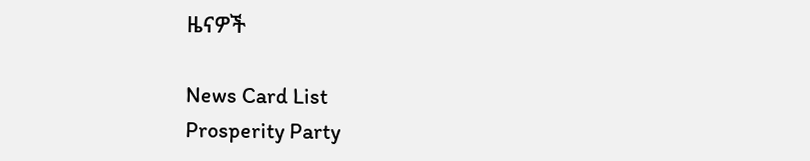ዜናዎች

News Card List
Prosperity Party